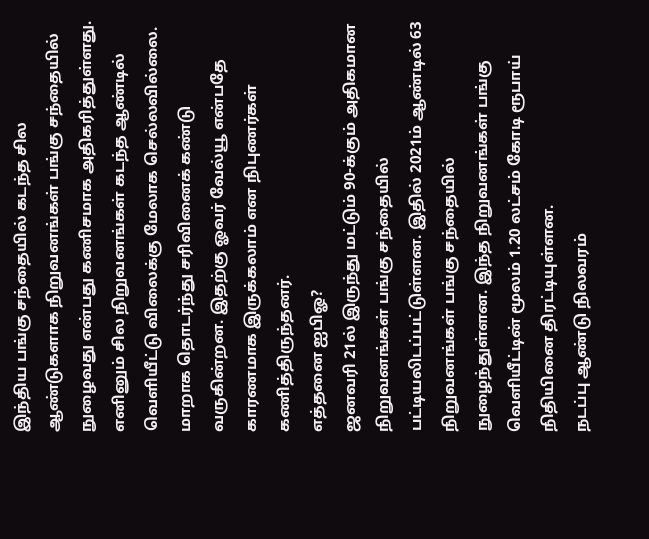இந்திய பங்கு சந்தையில் கடந்த சில ஆண்டுகளாக நிறுவனங்கள் பங்கு சந்தையில் நுழைவது என்பது கணிசமாக அதிகரித்துள்ளது.
எனினும் சில நிறுவனங்கள் கடந்த ஆண்டில் வெளியீட்டு விலைக்கு மேலாக செல்லவில்லை. மாறாக தொடர்ந்து சரிவினைக் கண்டு வருகின்றன. இதற்கு ஓவர் வேல்யூ என்பதே காரணமாக இருக்கலாம் என நிபுணர்கள் கணித்திருந்தனர்.
எத்தனை ஐபிஓ?
ஜனவரி 21ல் இருந்து மட்டும் 90-க்கும் அதிகமான நிறுவனங்கள் பங்கு சந்தையில் பட்டியலிடப்பட்டுள்ளன. இதில் 2021ம் ஆண்டில் 63 நிறுவனங்கள் பங்கு சந்தையில் நுழைந்துள்ளன. இந்த நிறுவனங்கள் பங்கு வெளியீட்டின் மூலம் 1.20 லட்சம் கோடி ரூபாய் நிதியினை திரட்டியுள்ளன.
நடப்பு ஆண்டு நிலவரம்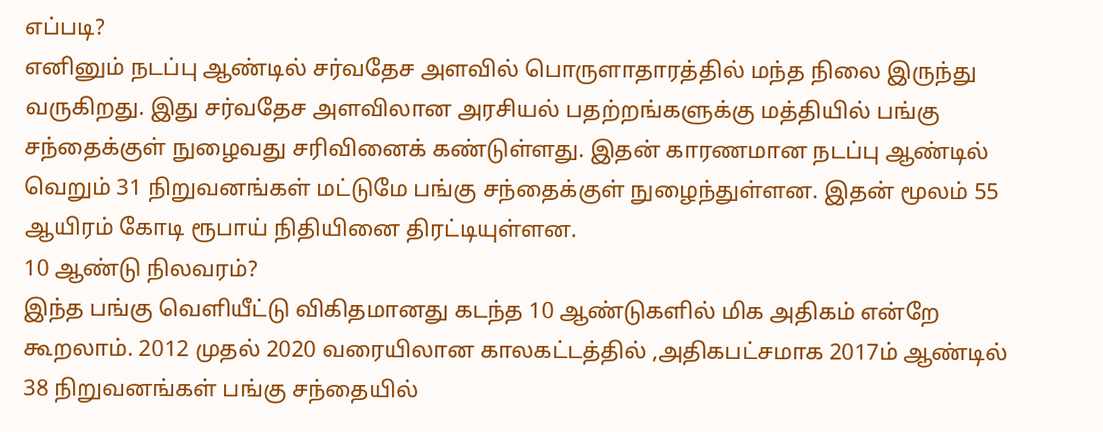எப்படி?
எனினும் நடப்பு ஆண்டில் சர்வதேச அளவில் பொருளாதாரத்தில் மந்த நிலை இருந்து வருகிறது. இது சர்வதேச அளவிலான அரசியல் பதற்றங்களுக்கு மத்தியில் பங்கு சந்தைக்குள் நுழைவது சரிவினைக் கண்டுள்ளது. இதன் காரணமான நடப்பு ஆண்டில் வெறும் 31 நிறுவனங்கள் மட்டுமே பங்கு சந்தைக்குள் நுழைந்துள்ளன. இதன் மூலம் 55 ஆயிரம் கோடி ரூபாய் நிதியினை திரட்டியுள்ளன.
10 ஆண்டு நிலவரம்?
இந்த பங்கு வெளியீட்டு விகிதமானது கடந்த 10 ஆண்டுகளில் மிக அதிகம் என்றே கூறலாம். 2012 முதல் 2020 வரையிலான காலகட்டத்தில் ,அதிகபட்சமாக 2017ம் ஆண்டில் 38 நிறுவனங்கள் பங்கு சந்தையில்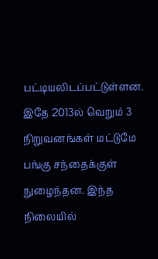பட்டியலிடப்பட்டுள்ளன. இதே 2013ல் வெறும் 3 நிறுவனங்கள் மட்டுமே பங்கு சந்தைக்குள் நுழைந்தன. இந்த நிலையில்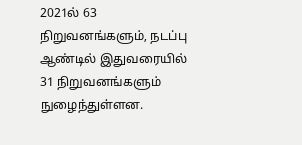2021ல் 63 நிறுவனங்களும், நடப்பு ஆண்டில் இதுவரையில் 31 நிறுவனங்களும் நுழைந்துள்ளன.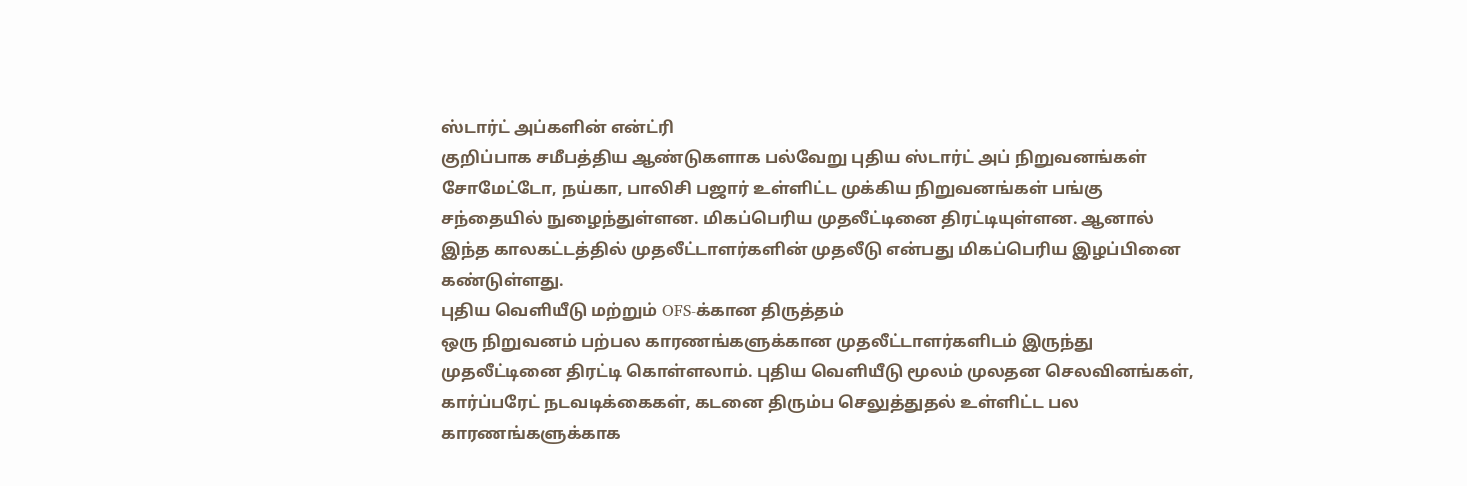ஸ்டார்ட் அப்களின் என்ட்ரி
குறிப்பாக சமீபத்திய ஆண்டுகளாக பல்வேறு புதிய ஸ்டார்ட் அப் நிறுவனங்கள் சோமேட்டோ, நய்கா, பாலிசி பஜார் உள்ளிட்ட முக்கிய நிறுவனங்கள் பங்கு சந்தையில் நுழைந்துள்ளன. மிகப்பெரிய முதலீட்டினை திரட்டியுள்ளன. ஆனால் இந்த காலகட்டத்தில் முதலீட்டாளர்களின் முதலீடு என்பது மிகப்பெரிய இழப்பினை கண்டுள்ளது.
புதிய வெளியீடு மற்றும் OFS-க்கான திருத்தம்
ஒரு நிறுவனம் பற்பல காரணங்களுக்கான முதலீட்டாளர்களிடம் இருந்து முதலீட்டினை திரட்டி கொள்ளலாம். புதிய வெளியீடு மூலம் முலதன செலவினங்கள், கார்ப்பரேட் நடவடிக்கைகள், கடனை திரும்ப செலுத்துதல் உள்ளிட்ட பல காரணங்களுக்காக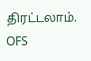திரட்டலாம்.
OFS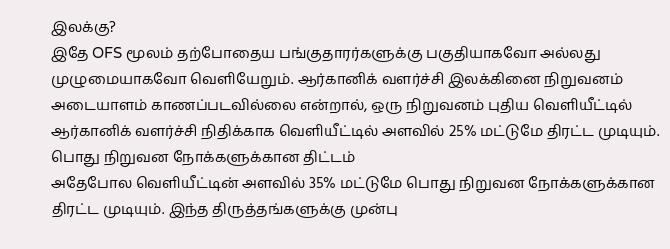இலக்கு?
இதே OFS மூலம் தற்போதைய பங்குதாரர்களுக்கு பகுதியாகவோ அல்லது முழுமையாகவோ வெளியேறும். ஆர்கானிக் வளர்ச்சி இலக்கினை நிறுவனம் அடையாளம் காணப்படவில்லை என்றால், ஒரு நிறுவனம் புதிய வெளியீட்டில் ஆர்கானிக் வளர்ச்சி நிதிக்காக வெளியீட்டில் அளவில் 25% மட்டுமே திரட்ட முடியும்.
பொது நிறுவன நோக்களுக்கான திட்டம்
அதேபோல வெளியீட்டின் அளவில் 35% மட்டுமே பொது நிறுவன நோக்களுக்கான திரட்ட முடியும். இந்த திருத்தங்களுக்கு முன்பு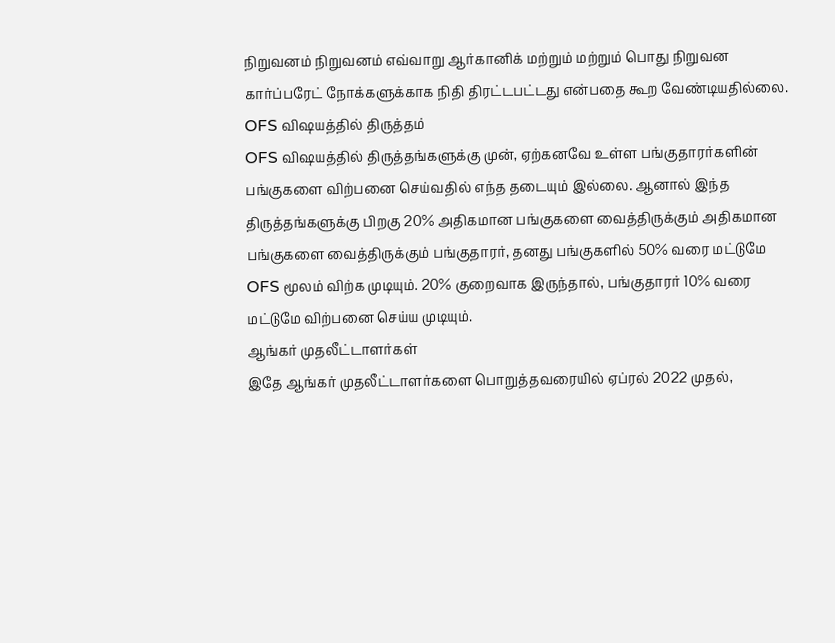நிறுவனம் நிறுவனம் எவ்வாறு ஆர்கானிக் மற்றும் மற்றும் பொது நிறுவன கார்ப்பரேட் நோக்களுக்காக நிதி திரட்டபட்டது என்பதை கூற வேண்டியதில்லை.
OFS விஷயத்தில் திருத்தம்
OFS விஷயத்தில் திருத்தங்களுக்கு முன், ஏற்கனவே உள்ள பங்குதாரர்களின் பங்குகளை விற்பனை செய்வதில் எந்த தடையும் இல்லை. ஆனால் இந்த திருத்தங்களுக்கு பிறகு 20% அதிகமான பங்குகளை வைத்திருக்கும் அதிகமான பங்குகளை வைத்திருக்கும் பங்குதாரர், தனது பங்குகளில் 50% வரை மட்டுமே OFS மூலம் விற்க முடியும். 20% குறைவாக இருந்தால், பங்குதாரர் 10% வரை மட்டுமே விற்பனை செய்ய முடியும்.
ஆங்கர் முதலீட்டாளர்கள்
இதே ஆங்கர் முதலீட்டாளர்களை பொறுத்தவரையில் ஏப்ரல் 2022 முதல்,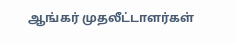ஆங்கர் முதலீட்டாளர்கள்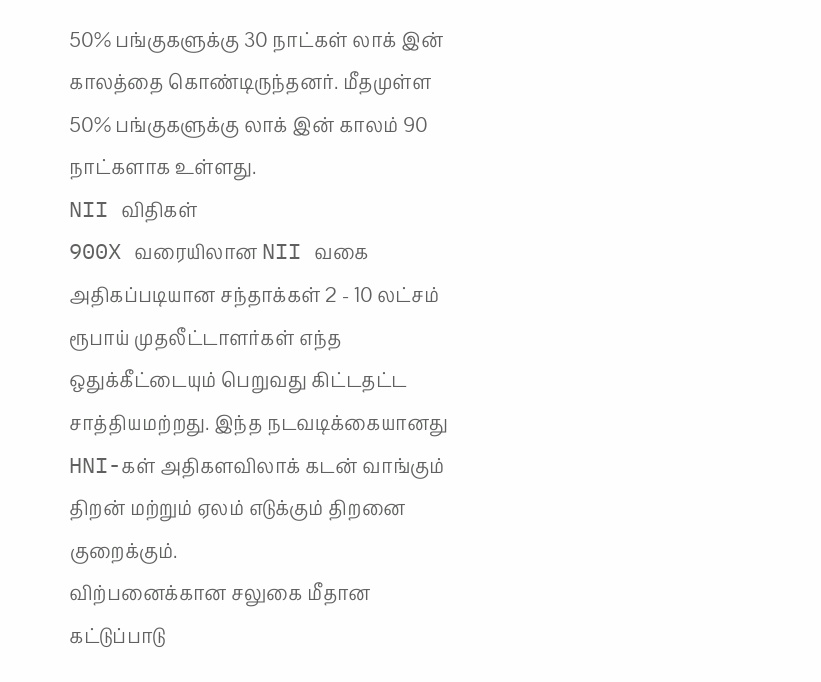50% பங்குகளுக்கு 30 நாட்கள் லாக் இன் காலத்தை கொண்டிருந்தனர். மீதமுள்ள 50% பங்குகளுக்கு லாக் இன் காலம் 90 நாட்களாக உள்ளது.
NII விதிகள்
900X வரையிலான NII வகை அதிகப்படியான சந்தாக்கள் 2 - 10 லட்சம் ரூபாய் முதலீட்டாளர்கள் எந்த ஒதுக்கீட்டையும் பெறுவது கிட்டதட்ட சாத்தியமற்றது. இந்த நடவடிக்கையானது HNI-கள் அதிகளவிலாக் கடன் வாங்கும் திறன் மற்றும் ஏலம் எடுக்கும் திறனை குறைக்கும்.
விற்பனைக்கான சலுகை மீதான கட்டுப்பாடு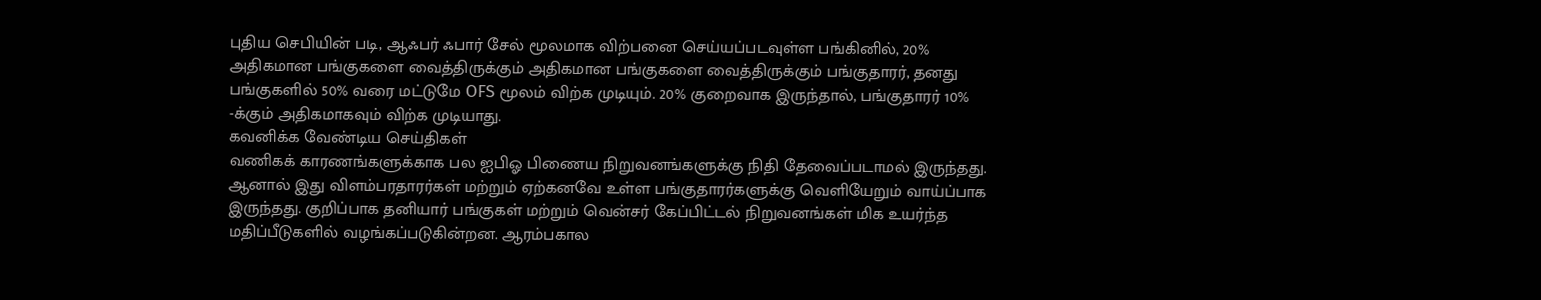புதிய செபியின் படி, ஆஃபர் ஃபார் சேல் மூலமாக விற்பனை செய்யப்படவுள்ள பங்கினில், 20% அதிகமான பங்குகளை வைத்திருக்கும் அதிகமான பங்குகளை வைத்திருக்கும் பங்குதாரர், தனது பங்குகளில் 50% வரை மட்டுமே OFS மூலம் விற்க முடியும். 20% குறைவாக இருந்தால், பங்குதாரர் 10% -க்கும் அதிகமாகவும் விற்க முடியாது.
கவனிக்க வேண்டிய செய்திகள்
வணிகக் காரணங்களுக்காக பல ஐபிஓ பிணைய நிறுவனங்களுக்கு நிதி தேவைப்படாமல் இருந்தது. ஆனால் இது விளம்பரதாரர்கள் மற்றும் ஏற்கனவே உள்ள பங்குதாரர்களுக்கு வெளியேறும் வாய்ப்பாக இருந்தது. குறிப்பாக தனியார் பங்குகள் மற்றும் வென்சர் கேப்பிட்டல் நிறுவனங்கள் மிக உயர்ந்த மதிப்பீடுகளில் வழங்கப்படுகின்றன. ஆரம்பகால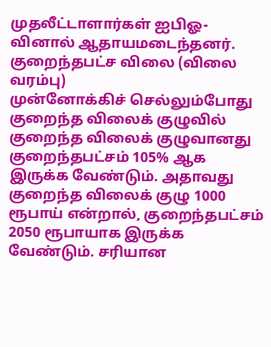முதலீட்டாளார்கள் ஐபிஓ-வினால் ஆதாயமடைந்தனர்.
குறைந்தபட்ச விலை (விலை வரம்பு)
முன்னோக்கிச் செல்லும்போது குறைந்த விலைக் குழுவில் குறைந்த விலைக் குழுவானது குறைந்தபட்சம் 105% ஆக இருக்க வேண்டும். அதாவது குறைந்த விலைக் குழு 1000 ரூபாய் என்றால், குறைந்தபட்சம் 2050 ரூபாயாக இருக்க வேண்டும். சரியான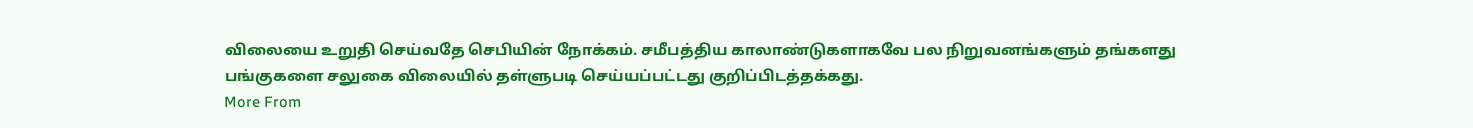விலையை உறுதி செய்வதே செபியின் நோக்கம். சமீபத்திய காலாண்டுகளாகவே பல நிறுவனங்களும் தங்களது பங்குகளை சலுகை விலையில் தள்ளுபடி செய்யப்பட்டது குறிப்பிடத்தக்கது.
More From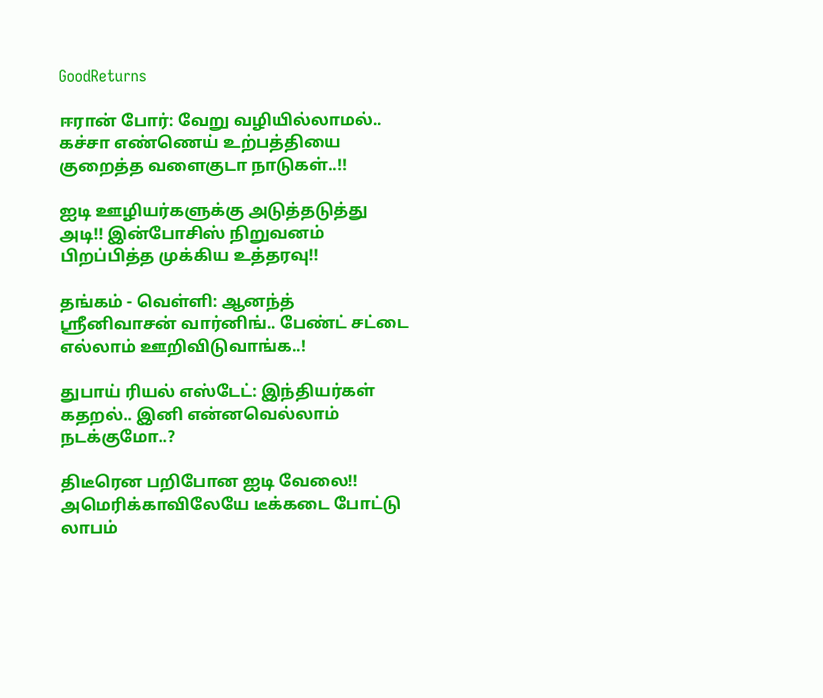GoodReturns

ஈரான் போர்: வேறு வழியில்லாமல்.. கச்சா எண்ணெய் உற்பத்தியை குறைத்த வளைகுடா நாடுகள்..!!

ஐடி ஊழியர்களுக்கு அடுத்தடுத்து அடி!! இன்போசிஸ் நிறுவனம் பிறப்பித்த முக்கிய உத்தரவு!!

தங்கம் - வெள்ளி: ஆனந்த் ஸ்ரீனிவாசன் வார்னிங்.. பேண்ட் சட்டை எல்லாம் ஊறிவிடுவாங்க..!

துபாய் ரியல் எஸ்டேட்: இந்தியர்கள் கதறல்.. இனி என்னவெல்லாம் நடக்குமோ..?

திடீரென பறிபோன ஐடி வேலை!! அமெரிக்காவிலேயே டீக்கடை போட்டு லாபம்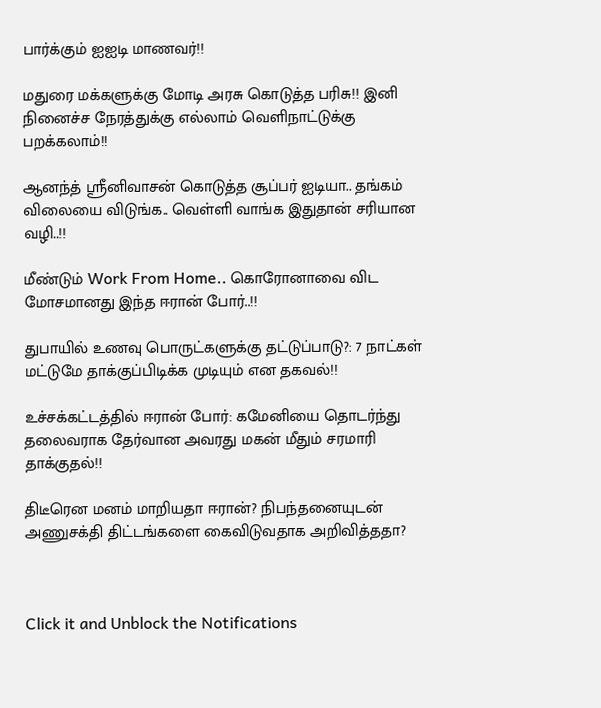பார்க்கும் ஐஐடி மாணவர்!!

மதுரை மக்களுக்கு மோடி அரசு கொடுத்த பரிசு!! இனி நினைச்ச நேரத்துக்கு எல்லாம் வெளிநாட்டுக்கு பறக்கலாம்!!

ஆனந்த் ஸ்ரீனிவாசன் கொடுத்த சூப்பர் ஐடியா.. தங்கம் விலையை விடுங்க.. வெள்ளி வாங்க இதுதான் சரியான வழி..!!

மீண்டும் Work From Home.. கொரோனாவை விட மோசமானது இந்த ஈரான் போர்..!!

துபாயில் உணவு பொருட்களுக்கு தட்டுப்பாடு?: 7 நாட்கள் மட்டுமே தாக்குப்பிடிக்க முடியும் என தகவல்!!

உச்சக்கட்டத்தில் ஈரான் போர்: கமேனியை தொடர்ந்து தலைவராக தேர்வான அவரது மகன் மீதும் சரமாரி தாக்குதல்!!

திடீரென மனம் மாறியதா ஈரான்? நிபந்தனையுடன் அணுசக்தி திட்டங்களை கைவிடுவதாக அறிவித்ததா?



Click it and Unblock the Notifications